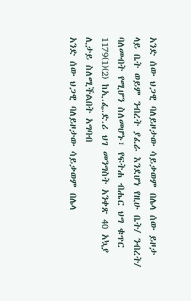አንድ ሰው ህጋዊ ባለይዞታው ሳይቃወም በሌላ ሰው ይዞታ ላይ ቤት ወይም ንብረት ያፈራ እንደሆነ የዚሁ ቤት/ ንብረት/ ባለመብት የሚሆን ስለመሆኑ፣ የፍትሐ ብሔር ህግ ቁጥር 1179(1)(2) ከኢ.ፌ.ድ.ሪ ህገ መንግስት አንቀጽ 40 አኳያ ሊታይ ስለሚችልበት አግባብ
አንድ ሰው ህጋዊ ባለይዞታው ሳይቃወም በሌላ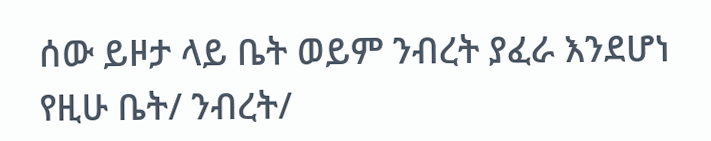ሰው ይዞታ ላይ ቤት ወይም ንብረት ያፈራ እንደሆነ የዚሁ ቤት/ ንብረት/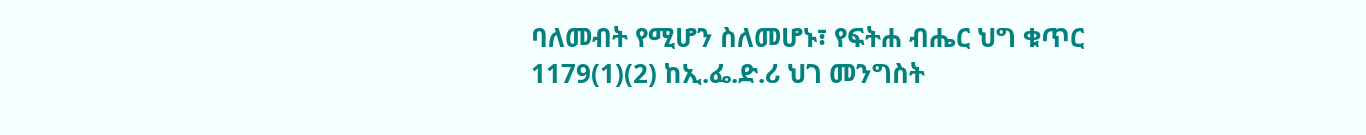ባለመብት የሚሆን ስለመሆኑ፣ የፍትሐ ብሔር ህግ ቁጥር 1179(1)(2) ከኢ.ፌ.ድ.ሪ ህገ መንግስት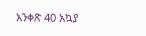አንቀጽ 40 አኳያ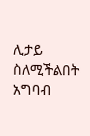ሊታይ ስለሚችልበት አግባብ